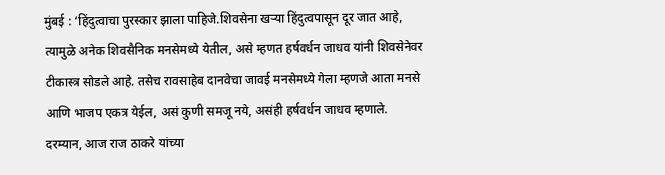मुंबई : ‘हिंदुत्वाचा पुरस्कार झाला पाहिजे.शिवसेना खऱ्या हिंदुत्वपासून दूर जात आहे, त्यामुळे अनेक शिवसैनिक मनसेमध्ये येतील, असे म्हणत हर्षवर्धन जाधव यांनी शिवसेनेवर टीकास्त्र सोडले आहे. तसेच रावसाहेब दानवेचा जावई मनसेमध्ये गेला म्हणजे आता मनसे आणि भाजप एकत्र येईल, असं कुणी समजू नये, असंही हर्षवर्धन जाधव म्हणाले.
दरम्यान, आज राज ठाकरे यांच्या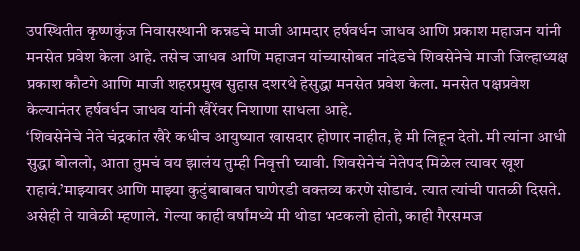उपस्थितीत कृष्णकुंज निवासस्थानी कन्नडचे माजी आमदार हर्षवर्धन जाधव आणि प्रकाश महाजन यांनी मनसेत प्रवेश केला आहे. तसेच जाधव आणि महाजन यांच्यासोबत नांदेडचे शिवसेनेचे माजी जिल्हाध्यक्ष प्रकाश कौटगे आणि माजी शहरप्रमुख सुहास दशरथे हेसुद्धा मनसेत प्रवेश केला. मनसेत पक्षप्रवेश केल्यानंतर हर्षवर्धन जाधव यांनी खैरेंवर निशाणा साधला आहे.
‘शिवसेनेचे नेते चंद्रकांत खैरे कधीच आयुष्यात खासदार होणार नाहीत, हे मी लिहून देतो. मी त्यांना आधी सुद्धा बोललो, आता तुमचं वय झालंय तुम्ही निवृत्ती घ्यावी. शिवसेनेचं नेतेपद मिळेल त्यावर खूश राहावं.’माझ्यावर आणि माझ्या कुटुंबाबाबत घाणेरडी वक्तव्य करणे सोडावं. त्यात त्यांची पातळी दिसते. असेही ते यावेळी म्हणाले. गेल्या काही वर्षांमध्ये मी थोडा भटकलो होतो, काही गैरसमज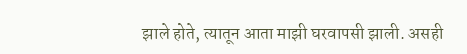झाले होते, त्यातून आता माझी घरवापसी झाली. असही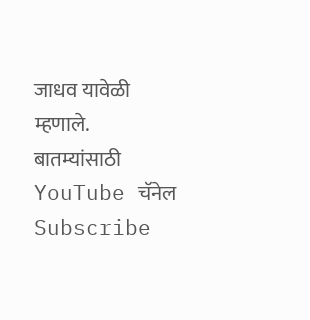जाधव यावेळी म्हणाले.
बातम्यांसाठी YouTube चॅनेल Subscribe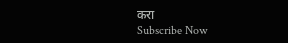करा
Subscribe Now